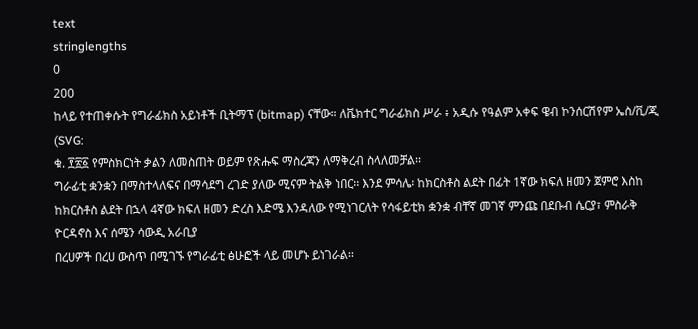text
stringlengths
0
200
ከላይ የተጠቀሱት የግራፊክስ አይነቶች ቢትማፕ (bitmap) ናቸው። ለቬክተር ግራፊክስ ሥራ ፥ አዲሱ የዓልም አቀፍ ዌብ ኮንሰርሽየም ኤስ/ቪ/ጂ (SVG:
ቁ. ፻፳፩ የምስክርነት ቃልን ለመስጠት ወይም የጽሑፍ ማስረጃን ለማቅረብ ስላለመቻል፡፡
ግራፊቲ ቋንቋን በማስተላለፍና በማሳደግ ረገድ ያለው ሚናም ትልቅ ነበር፡፡ እንደ ምሳሌ፡ ከክርስቶስ ልደት በፊት 1ኛው ክፍለ ዘመን ጀምሮ እስከ ከክርስቶስ ልደት በኋላ 4ኛው ክፍለ ዘመን ድረስ እድሜ እንዳለው የሚነገርለት የሳፋይቲክ ቋንቋ ብቸኛ መገኛ ምንጩ በደቡብ ሴርያ፣ ምስራቅ ዮርዳኖስ እና ሰሜን ሳውዲ አራቢያ
በረሀዎች በረሀ ውስጥ በሚገኙ የግራፊቲ ፅሁፎች ላይ መሆኑ ይነገራል፡፡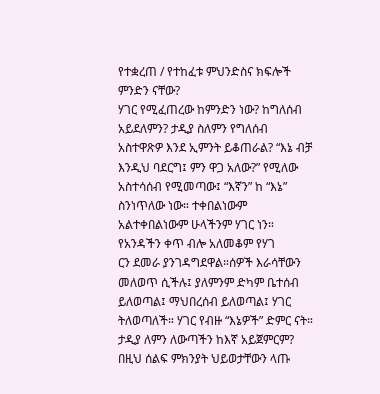የተቋረጠ / የተከፈቱ ምህንድስና ክፍሎች ምንድን ናቸው?
ሃገር የሚፈጠረው ከምንድን ነው? ከግለሰብ አይደለምን? ታዲያ ስለምን የግለሰብ አስተዋጽዎ እንደ ኢምንት ይቆጠራል? “እኔ ብቻ እንዲህ ባደርግ፤ ምን ዋጋ አለው?” የሚለው አስተሳሰብ የሚመጣው፤ “እኛን” ከ “እኔ” ስንነጥለው ነው። ተቀበልነውም አልተቀበልነውም ሁላችንም ሃገር ነን። የአንዳችን ቀጥ ብሎ አለመቆም የሃገ
ርን ደመራ ያንገዳግደዋል።ሰዎች እራሳቸውን መለወጥ ሲችሉ፤ ያለምንም ድካም ቤተሰብ ይለወጣል፤ ማህበረሰብ ይለወጣል፤ ሃገር ትለወጣለች። ሃገር የብዙ “እኔዎች” ድምር ናት። ታዲያ ለምን ለውጣችን ከእኛ አይጀምርም?
በዚህ ሰልፍ ምክንያት ህይወታቸውን ላጡ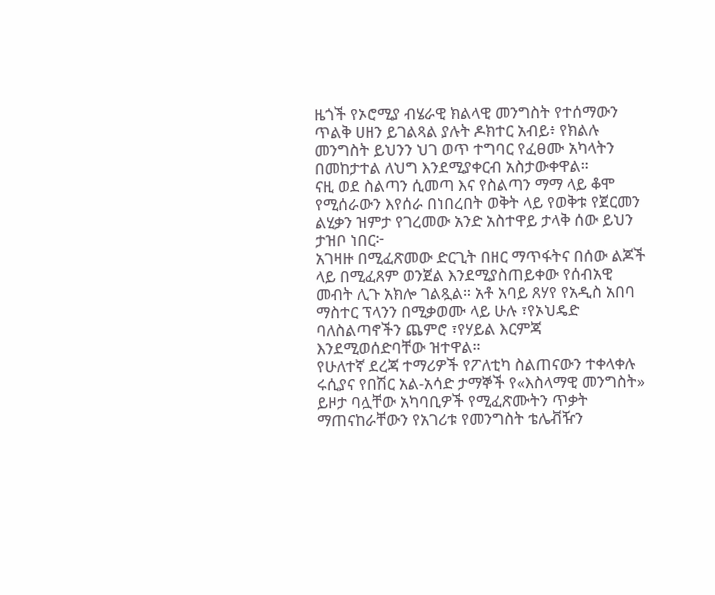ዜጎች የኦሮሚያ ብሄራዊ ክልላዊ መንግስት የተሰማውን ጥልቅ ሀዘን ይገልጻል ያሉት ዶክተር አብይ፥ የክልሉ መንግስት ይህንን ህገ ወጥ ተግባር የፈፀሙ አካላትን በመከታተል ለህግ እንደሚያቀርብ አስታውቀዋል።
ናዚ ወደ ስልጣን ሲመጣ እና የስልጣን ማማ ላይ ቆሞ የሚሰራውን እየሰራ በነበረበት ወቅት ላይ የወቅቱ የጀርመን ልሂቃን ዝምታ የገረመው አንድ አስተዋይ ታላቅ ሰው ይህን ታዝቦ ነበር፦
አገዛዙ በሚፈጽመው ድርጊት በዘር ማጥፋትና በሰው ልጆች ላይ በሚፈጸም ወንጀል እንደሚያስጠይቀው የሰብአዊ መብት ሊጉ አክሎ ገልጿል። አቶ አባይ ጸሃየ የአዲስ አበባ ማስተር ፕላንን በሚቃወሙ ላይ ሁሉ ፣የኦህዴድ ባለስልጣኖችን ጨምሮ ፣የሃይል እርምጃ እንደሚወሰድባቸው ዝተዋል።
የሁለተኛ ደረጃ ተማሪዎች የፖለቲካ ስልጠናውን ተቀላቀሉ
ሩሲያና የበሽር አል-አሳድ ታማኞች የ«እስላማዊ መንግስት» ይዞታ ባሏቸው አካባቢዎች የሚፈጽሙትን ጥቃት ማጠናከራቸውን የአገሪቱ የመንግስት ቴሌቭዥን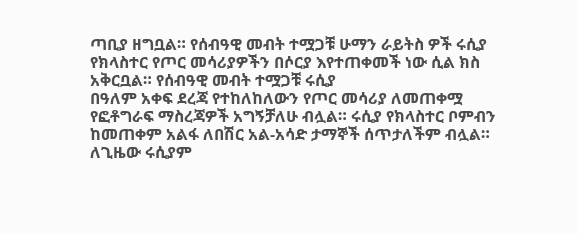ጣቢያ ዘግቧል። የሰብዓዊ መብት ተሟጋቹ ሁማን ራይትስ ዎች ሩሲያ የክላስተር የጦር መሳሪያዎችን በሶርያ እየተጠቀመች ነው ሲል ክስ አቅርቧል። የሰብዓዊ መብት ተሟጋቹ ሩሲያ
በዓለም አቀፍ ደረጃ የተከለከለውን የጦር መሳሪያ ለመጠቀሟ የፎቶግራፍ ማስረጃዎች አግኝቻለሁ ብሏል። ሩሲያ የክላስተር ቦምብን ከመጠቀም አልፋ ለበሽር አል-አሳድ ታማኞች ሰጥታለችም ብሏል። ለጊዜው ሩሲያም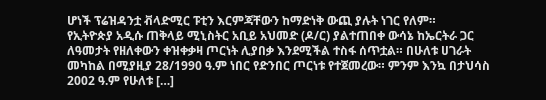ሆነች ፕሬዝዳንቷ ቭላድሚር ፑቲን እርምጃቸውን ከማድነቅ ውጪ ያሉት ነገር የለም።
የኢትዮጵያ አዲሱ ጠቅላይ ሚኒስትር አቢይ አህመድ (ዶ/ር) ያልተጠበቀ ውሳኔ ከኤርትራ ጋር ለዓመታት የዘለቀውን ቀዝቀቃዛ ጦርነት ሊያበቃ እንደሚችል ተስፋ ሰጥቷል። በሁለቱ ሀገራት መካከል በሚያዚያ 28/1990 ዓ.ም ነበር የድንበር ጦርነቱ የተጀመረው። ምንም እንኳ በታህሳስ 2002 ዓ.ም የሁለቱ […]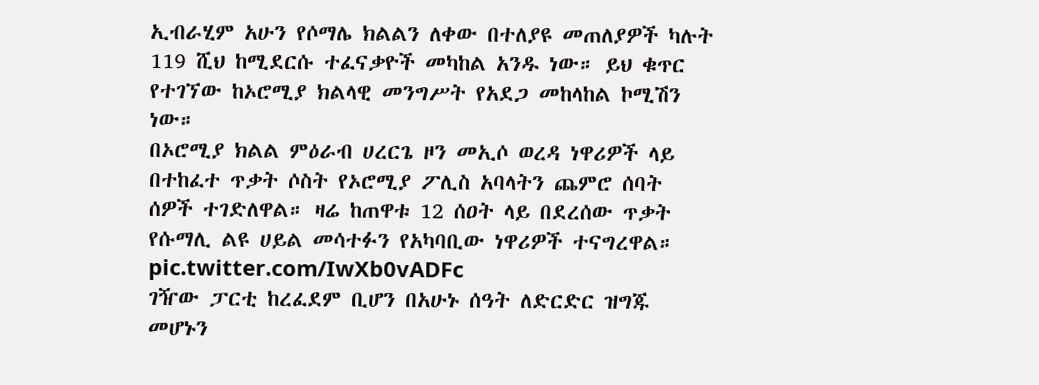ኢብራሂም አሁን የሶማሌ ክልልን ለቀው በተለያዩ መጠለያዎች ካሉት 119 ሺህ ከሚደርሱ ተፈናቃዮች መካከል አንዱ ነው። ይህ ቁጥር የተገኘው ከኦሮሚያ ክልላዊ መንግሥት የአደጋ መከላከል ኮሚሽን ነው።
በኦሮሚያ ክልል ምዕራብ ሀረርጌ ዞን መኢሶ ወረዳ ነዋሪዎች ላይ በተከፈተ ጥቃት ሶስት የኦሮሚያ ፖሊስ አባላትን ጨምሮ ሰባት ሰዎች ተገድለዋል። ዛሬ ከጠዋቱ 12 ሰዐት ላይ በደረሰው ጥቃት የሱማሊ ልዩ ሀይል መሳተፉን የአካባቢው ነዋሪዎች ተናግረዋል። pic.twitter.com/IwXb0vADFc
ገዥው ፓርቲ ከረፈደም ቢሆን በአሁኑ ሰዓት ለድርድር ዝግጁ መሆኑን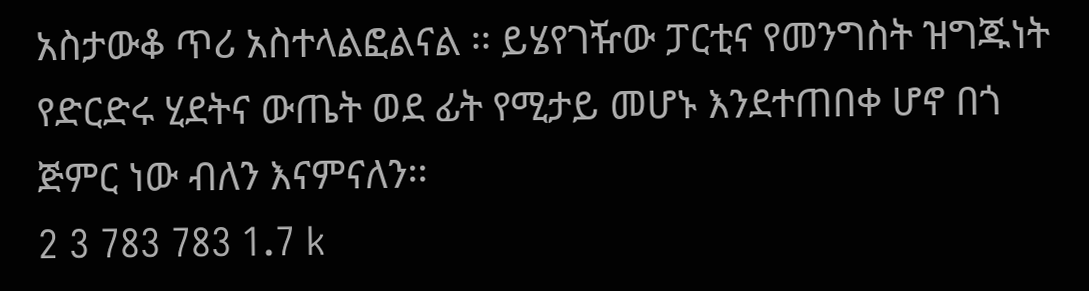አስታውቆ ጥሪ አስተላልፎልናል ፡፡ ይሄየገዥው ፓርቲና የመንግስት ዝግጁነት የድርድሩ ሂደትና ውጤት ወደ ፊት የሚታይ መሆኑ እንደተጠበቀ ሆኖ በጎ ጅምር ነው ብለን እናምናለን፡፡
2 3 783 783 1.7 k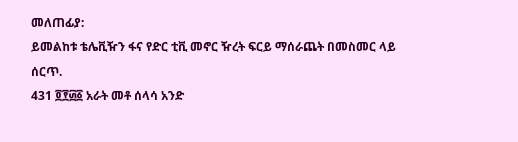መለጠፊያ:
ይመልከቱ ቴሌቪዥን ፋና የድር ቲቪ መኖር ዥረት ፍርይ ማሰራጨት በመስመር ላይ ሰርጥ.
431 ፬፻፴፩ አራት መቶ ሰላሳ አንድ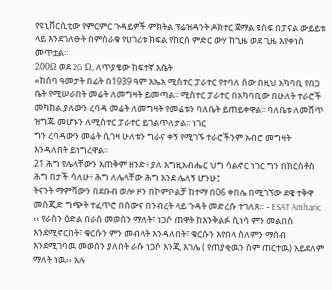የዩኒቨርሲቲው የምርምር ጉዳይዎች ምክትል ፕሬዝዳንት ዶክተር ጀማል ዩስፍ በፓናል ውይይቱ ላይ እንደገለፁት በምስራቁ የሀገሪቱ ክፍል የከርሰ ምድር ውሃ ከጊዜ ወደ ጊዜ እየቀነሰ መጥቷል፡፡
200Ω ወደ 2G Ω, ለጥያቄው ከፍተኛ እሴት
«ከሰባ ዓመታት በፊት በ1939 ዓም እኤአ ሚስተር ፓራተር የተባለ ሰው በዚህ አካባቢ የበጋ ቤት የሚሠራበት መሬት ለመግዛት ይመጣል፡፡ ሚስተር ፓራተር በአካባቢው በሁለት ተራሮች መካከል ያለውን ረባዳ መሬት ለመግዛት የመሬቱን ባለቤት ይጠይቀዋል፡፡ ባለቤቱ ለመሸጥ ዝግጁ መሆኑን ለሚስተር ፓራተር ይገልጥለታል፡፡ ነገር
ግን ረባዳውን መሬት ሲገዛ ሁለቱን ግራና ቀኝ የሚገኙ ተራሮችንም አብሮ መግዛት እንዳለበት ይነግረዋል፡፡
21 ሕግ የሌላቸውን እጠቅም ዘንድ፥ ያለ እግዚአብሔር ህግ ሳልኖር ነገር ግን በክርስቶስ ሕግ በታች ሳለሁ፥ ሕግ ለሌላቸው ሕግ እንደ ሌለኝ ሆንሁ፤
ትናንት ማምሻውን በደቡብ ወሎ ዞን በኮምቦልቻ ከተማ በ06 ቀበሌ በሚገኘው ደዌ ተቅዋ መስጂድ ግጭት ተፈጥሮ በሰውና በንብረት ላይ ጉዳት መድረሱ ተገለጸ። - ESAT Amharic
‹‹ የራስን ዕድል በራስ መወሰን ማለት፣ ነጋሶ ጠዋት ከእንቅልፉ ሲነሳ ምን መልበስ እንደሚኖርበት፣ ቁርሱን ምን መብላት እንዳለበት፣ ቁርሱን እየበላ ስለምን ማሰብ እንደሚገባዉ መወሰን ያለበት ራሱ ነጋሶ እንጂ እገሌ ( የጠያቂዉን ስም ጠርተዉ) አይደለም ማለት ነዉ›› አሉ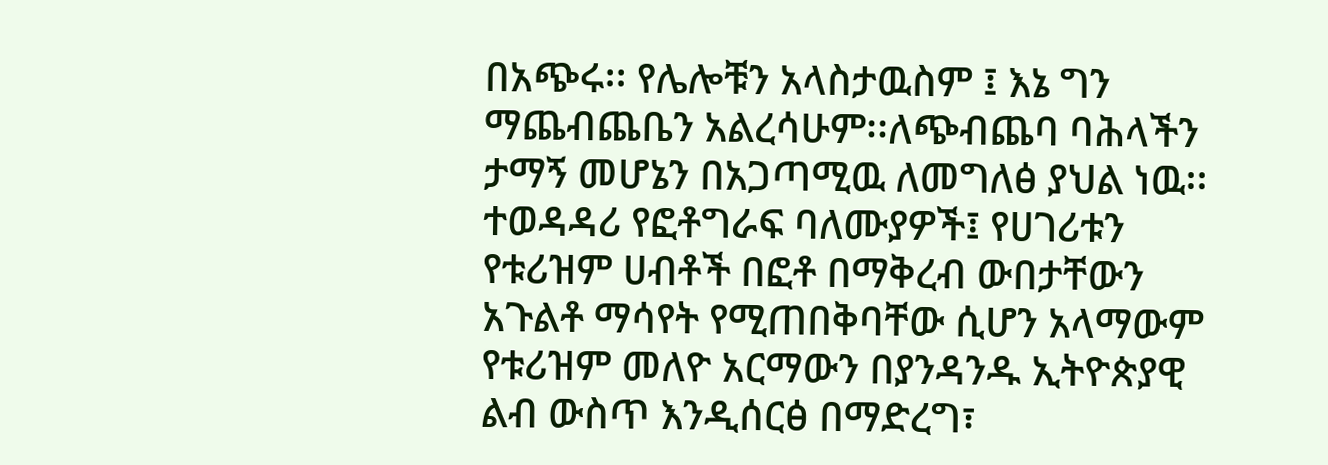በአጭሩ፡፡ የሌሎቹን አላስታዉስም ፤ እኔ ግን
ማጨብጨቤን አልረሳሁም፡፡ለጭብጨባ ባሕላችን ታማኝ መሆኔን በአጋጣሚዉ ለመግለፅ ያህል ነዉ፡፡
ተወዳዳሪ የፎቶግራፍ ባለሙያዎች፤ የሀገሪቱን የቱሪዝም ሀብቶች በፎቶ በማቅረብ ውበታቸውን አጉልቶ ማሳየት የሚጠበቅባቸው ሲሆን አላማውም የቱሪዝም መለዮ አርማውን በያንዳንዱ ኢትዮጵያዊ ልብ ውስጥ እንዲሰርፅ በማድረግ፣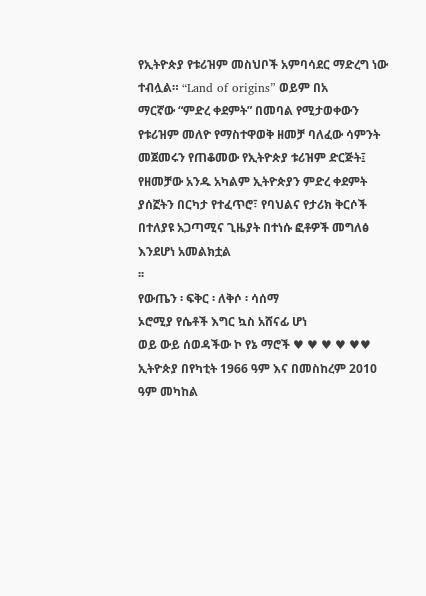የኢትዮጵያ የቱሪዝም መስህቦች አምባሳደር ማድረግ ነው ተብሏል። “Land of origins” ወይም በአ
ማርኛው “ምድረ ቀደምት” በመባል የሚታወቀውን የቱሪዝም መለዮ የማስተዋወቅ ዘመቻ ባለፈው ሳምንት መጀመሩን የጠቆመው የኢትዮጵያ ቱሪዝም ድርጅት፤ የዘመቻው አንዱ አካልም ኢትዮጵያን ምድረ ቀደምት ያሰኟትን በርካታ የተፈጥሮ፣ የባህልና የታሪክ ቅርሶች በተለያዩ አጋጣሚና ጊዜያት በተነሱ ፎቶዎች መግለፅ እንደሆነ አመልክቷል
፡፡
የውጤን ፡ ፍቅር ፡ ለቅሶ ፡ ሳሰማ
ኦሮሚያ የሴቶች እግር ኳስ አሸናፊ ሆነ
ወይ ውይ ሰወዳችው ኮ የኔ ማሮች ♥ ♥ ♥ ♥ ♥♥
ኢትዮጵያ በየካቲት 1966 ዓም እና በመስከረም 2010 ዓም መካከል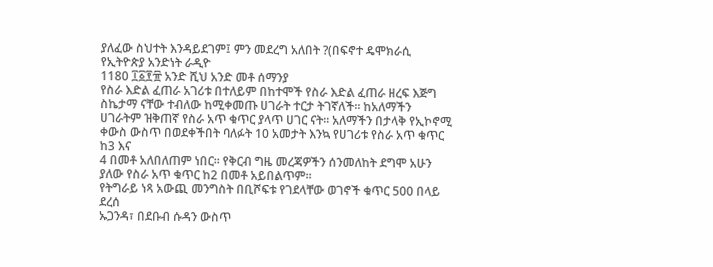ያለፈው ስህተት እንዳይደገም፤ ምን መደረግ አለበት ?(በፍኖተ ዴሞክራሲ የኢትዮጵያ አንድነት ራዲዮ
1180 ፲፩፻፹ አንድ ሺህ አንድ መቶ ሰማንያ
የስራ እድል ፈጠራ አገሪቱ በተለይም በከተሞች የስራ እድል ፈጠራ ዘረፍ እጅግ ስኬታማ ናቸው ተብለው ከሚቀመጡ ሀገራት ተርታ ትገኛለች፡፡ ከአለማችን ሀገራትም ዝቅጠኛ የስራ አጥ ቁጥር ያላጥ ሀገር ናት፡፡ አለማችን በታላቅ የኢኮኖሚ ቀውስ ውስጥ በወደቀችበት ባለፉት 10 አመታት እንኳ የሀገሪቱ የስራ አጥ ቁጥር ከ3 እና
4 በመቶ አለበለጠም ነበር፡፡ የቅርብ ግዜ መረጃዎችን ሰንመለከት ደግሞ አሁን ያለው የስራ አጥ ቁጥር ከ2 በመቶ አይበልጥም፡፡
የትግራይ ነጻ አውጪ መንግስት በቢሾፍቱ የገደላቸው ወገኖች ቁጥር 500 በላይ ደረሰ
ኡጋንዳ፣ በደቡብ ሱዳን ውስጥ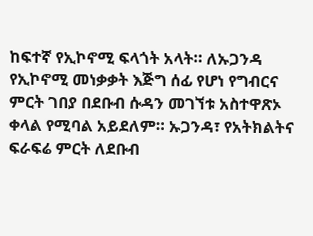ከፍተኛ የኢኮኖሚ ፍላጎት አላት። ለኡጋንዳ የኢኮኖሚ መነቃቃት እጅግ ሰፊ የሆነ የግብርና ምርት ገበያ በደቡብ ሱዳን መገኘቱ አስተዋጽኦ ቀላል የሚባል አይደለም። ኡጋንዳ፣ የአትክልትና ፍራፍሬ ምርት ለደቡብ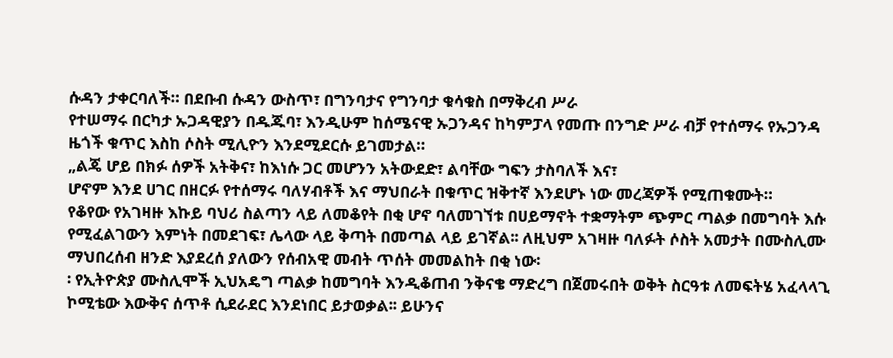ሱዳን ታቀርባለች። በደቡብ ሱዳን ውስጥ፣ በግንባታና የግንባታ ቁሳቁስ በማቅረብ ሥራ
የተሠማሩ በርካታ ኡጋዳዊያን በዱጁባ፣ እንዲሁም ከሰሜናዊ ኡጋንዳና ከካምፓላ የመጡ በንግድ ሥራ ብቻ የተሰማሩ የኡጋንዳ ዜጎች ቁጥር እስከ ሶስት ሚሊዮን እንደሚደርሱ ይገመታል።
„ልጄ ሆይ በክፉ ሰዎች አትቅና፣ ከእነሱ ጋር መሆንን አትውደድ፣ ልባቸው ግፍን ታስባለች እና፣
ሆኖም እንደ ሀገር በዘርፉ የተሰማሩ ባለሃብቶች እና ማህበራት በቁጥር ዝቅተኛ እንደሆኑ ነው መረጃዎች የሚጠቁሙት።
የቆየው የአገዛዙ እኩይ ባህሪ ስልጣን ላይ ለመቆየት በቂ ሆኖ ባለመገኘቱ በሀይማኖት ተቋማትም ጭምር ጣልቃ በመግባት እሱ የሚፈልገውን እምነት በመደገፍ፣ ሌላው ላይ ቅጣት በመጣል ላይ ይገኛል፡፡ ለዚህም አገዛዙ ባለፉት ሶስት አመታት በሙስሊሙ ማህበረሰብ ዘንድ እያደረሰ ያለውን የሰብአዊ መብት ጥሰት መመልከት በቂ ነው፡
፡ የኢትዮጵያ ሙስሊሞች ኢህአዴግ ጣልቃ ከመግባት እንዲቆጠብ ንቅናቄ ማድረግ በጀመሩበት ወቅት ስርዓቱ ለመፍትሄ አፈላላጊ ኮሚቴው እውቅና ሰጥቶ ሲደራደር እንደነበር ይታወቃል፡፡ ይሁንና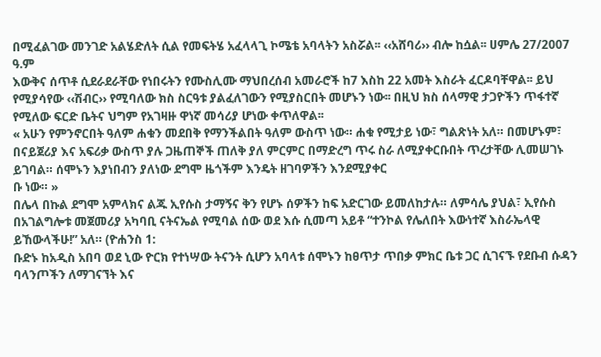በሚፈልገው መንገድ አልሄድለት ሲል የመፍትሄ አፈላላጊ ኮሜቴ አባላትን አስሯል፡፡ ‹‹አሸባሪ›› ብሎ ከሷል፡፡ ሀምሌ 27/2007 ዓ.ም
እውቅና ሰጥቶ ሲደራደራቸው የነበሩትን የሙስሊሙ ማህበረሰብ አመራሮች ከ7 እስከ 22 አመት እስራት ፈርዶባቸዋል፡፡ ይህ የሚያሳየው ‹‹ሽብር›› የሚባለው ክስ ስርዓቱ ያልፈለገውን የሚያስርበት መሆኑን ነው፡፡ በዚህ ክስ ሰላማዊ ታጋዮችን ጥፋተኛ የሚለው ፍርድ ቤትና ህግም የአገዛዙ ዋነኛ መሳሪያ ሆነው ቀጥለዋል፡፡
« አሁን የምንኖርበት ዓለም ሐቁን መደበቅ የማንችልበት ዓለም ውስጥ ነው። ሐቁ የሚታይ ነው፣ ግልጽነት አለ። በመሆኑም፣ በናይጀሪያ እና አፍሪቃ ውስጥ ያሉ ጋዜጠኞች ጠለቅ ያለ ምርምር በማድረግ ጥሩ ስራ ለሚያቀርቡበት ጥረታቸው ሊመሠገኑ ይገባል። ሰሞኑን እያነበብን ያለነው ደግሞ ዜጎችም እንዴት ዘገባዎችን እንደሚያቀር
ቡ ነው። »
በሌላ በኩል ደግሞ አምላክና ልጁ ኢየሱስ ታማኝና ቅን የሆኑ ሰዎችን ከፍ አድርገው ይመለከታሉ። ለምሳሌ ያህል፣ ኢየሱስ በአገልግሎቱ መጀመሪያ አካባቢ ናትናኤል የሚባል ሰው ወደ እሱ ሲመጣ አይቶ “ተንኮል የሌለበት እውነተኛ እስራኤላዊ ይኸውላችሁ!” አለ። (ዮሐንስ 1:
ቡድኑ ከአዲስ አበባ ወደ ኒው ዮርክ የተነሣው ትናንት ሲሆን አባላቱ ሰሞኑን ከፀጥታ ጥበቃ ምክር ቤቱ ጋር ሲገናኙ የደቡብ ሱዳን ባላንጦችን ለማገናኘት እና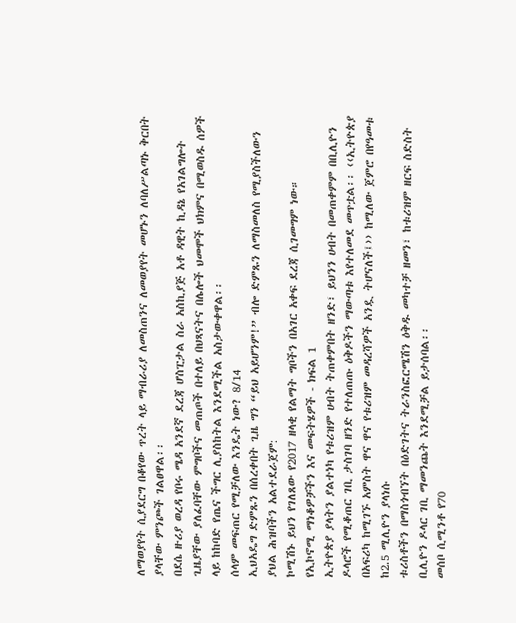ለማወያየት ሲያደርግ በቆየው ጥረት ላይ ማብራሪያ ለመስጠንና ለመወያየት መሆኑን ለባለሥልጣኑ ቅርበት ያላቸው ምንጮች ገልፀዋል፡፡
በደሴ ዙሪያ ወረዳ የቦሩ ሜዳ አንደኛ ደረጃ ሆስፒታል ስራ አስኪያጅ አቶ ዳዊት ኪዳኔ የአገልግሎት ጊዜያቸው ያለፈባቸው ምግቦችና መጠጦች በተለይ በህጻናትና በሌሎች ህመሞች ህክምና በሚወስዱ ሰዎች ላይ ከከባድ የጤና ችግር ሊያስከትል እንደሚችል አስታውቀዋል፡፡
ሰላም መፍጠር የሚቻለው እንዴት ነው? 8/14
ኢህአዴግ ድምጹን በሰረቀበት ጊዜ ግን “ይህ አይሆንም!” ብሎ ድምጹን ለማስመለስ የሚያስችለውን ያህል ሕዝባችን አልተደራጀም:
ኮሚሽኑ ይህን የገለጸው የ2017 ዘላቂ የልማት ግቦችን በአገር አቀፍ ደረጃ ሲገመግም ነው።
የኢኮኖሚ ማነቆዎቻችን እና መፍትሄዎች - ክፍል 1
ኢትዮጵያ ያላትን ያልተነካ የቱሪዝም ሀብት ትጠቀምበት ዘንድ፣ ይህንን ሀብት በመጠቀምም በቢሊዮን ዶላሮች የሚቆጠር ገቢ ታስገባ ዘንድ የተለጠጡ ዕቅዶችን ማውጣቱ እየተለመደ መጥቷል፡፡ ‹‹ኢትዮጵያ በአፍሪካ ከሚገኙ አምስት ዋና ዋና የቱሪዝም መዳረሻዎች አንዷ ትሆናለች፤›› ከሚለው ጀምሮ በየዓመቱ ከ2.5 ሚሊዮን ያላነሱ
ቱሪስቶችን በማስጎብኘት በዕድገትና ትራንስፎርሜሽን ዕቅዱ መካተቻ ዘመን፣ ከቱሪዝም ዘርፍ ስድስት ቢሊዮን ዶላር ገቢ ማመንጨት እንደሚቻል ይታሰባል፡፡
መሰቦ ሲሚንቶ የ70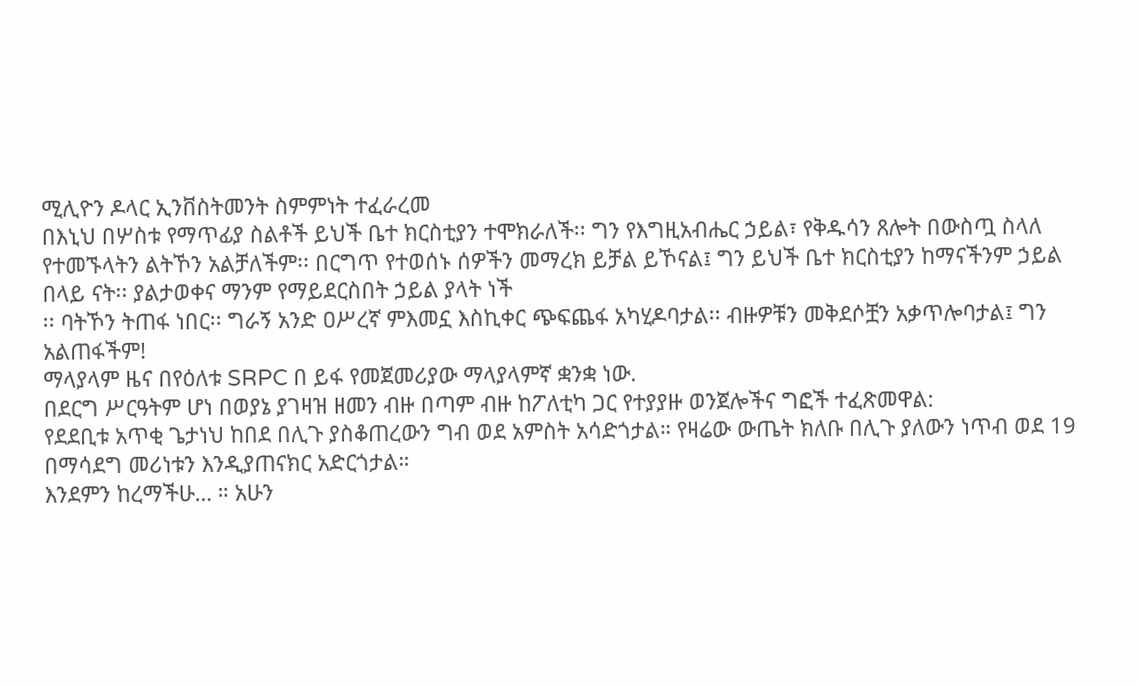ሚሊዮን ዶላር ኢንቨስትመንት ስምምነት ተፈራረመ
በእኒህ በሦስቱ የማጥፊያ ስልቶች ይህች ቤተ ክርስቲያን ተሞክራለች፡፡ ግን የእግዚአብሔር ኃይል፣ የቅዱሳን ጸሎት በውስጧ ስላለ የተመኙላትን ልትኾን አልቻለችም፡፡ በርግጥ የተወሰኑ ሰዎችን መማረክ ይቻል ይኾናል፤ ግን ይህች ቤተ ክርስቲያን ከማናችንም ኃይል በላይ ናት፡፡ ያልታወቀና ማንም የማይደርስበት ኃይል ያላት ነች
፡፡ ባትኾን ትጠፋ ነበር፡፡ ግራኝ አንድ ዐሥረኛ ምእመኗ እስኪቀር ጭፍጨፋ አካሂዶባታል፡፡ ብዙዎቹን መቅደሶቿን አቃጥሎባታል፤ ግን አልጠፋችም!
ማላያላም ዜና በየዕለቱ SRPC በ ይፋ የመጀመሪያው ማላያላምኛ ቋንቋ ነው.
በደርግ ሥርዓትም ሆነ በወያኔ ያገዛዝ ዘመን ብዙ በጣም ብዙ ከፖለቲካ ጋር የተያያዙ ወንጀሎችና ግፎች ተፈጽመዋል:
የደደቢቱ አጥቂ ጌታነህ ከበደ በሊጉ ያስቆጠረውን ግብ ወደ አምስት አሳድጎታል። የዛሬው ውጤት ክለቡ በሊጉ ያለውን ነጥብ ወደ 19 በማሳደግ መሪነቱን እንዲያጠናክር አድርጎታል።
እንደምን ከረማችሁ… ። አሁን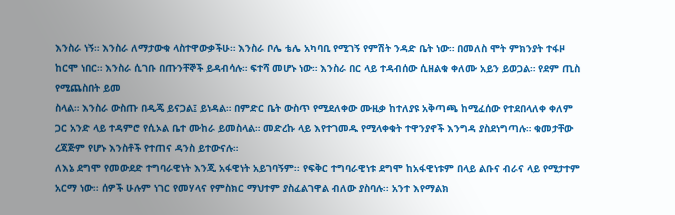እንስራ ነኝ። እንስራ ለማታውቁ ላስተዋውቃችሁ። እንስራ ቦሌ ቴሌ አካባቢ የሚገኝ የምሽት ንዳድ ቤት ነው። በመለስ ሞት ምክንያት ተፋዞ ከርሞ ነበር። እንስራ ሲገቡ በጡንቸኞች ይዳብሳሉ። ፍተሻ መሆኑ ነው። እንስራ በር ላይ ተዳብሰው ሲዘልቁ ቀለሙ አይን ይወጋል። የደም ጢስ የሚጨስበት ይመ
ስላል። እንስራ ውስጡ በዲጄ ይናጋል፤ ይነዳል። በምድር ቤት ውስጥ የሚደለቀው ሙዚቃ ከተለያዩ አቅጣጫ ከሚፈሰው የተደበላለቀ ቀለም ጋር አንድ ላይ ተዳምሮ የሲኦል ቤተ ሙከራ ይመስላል። መድረኩ ላይ እየተገመዱ የሚላቀቁት ተዋንያኖች እንግዳ ያስደነግጣሉ። ቁመታቸው ረጃጅም የሆኑ እንስቶች የተጠና ዳንስ ይተውናሉ።
ለእኔ ደግሞ የመውደድ ተግባራዊነት እንጂ አፋዊነት አይገባኝም፡፡ የፍቅር ተግባራዊነቱ ደግሞ ከአፋዊነቱም በላይ ልቡና ብራና ላይ የሚታተም አርማ ነው፡፡ ሰዎች ሁሉም ነገር የመሃላና የምስክር ማህተም ያስፈልገዋል ብለው ያስባሉ፡፡ አንተ እየማልክ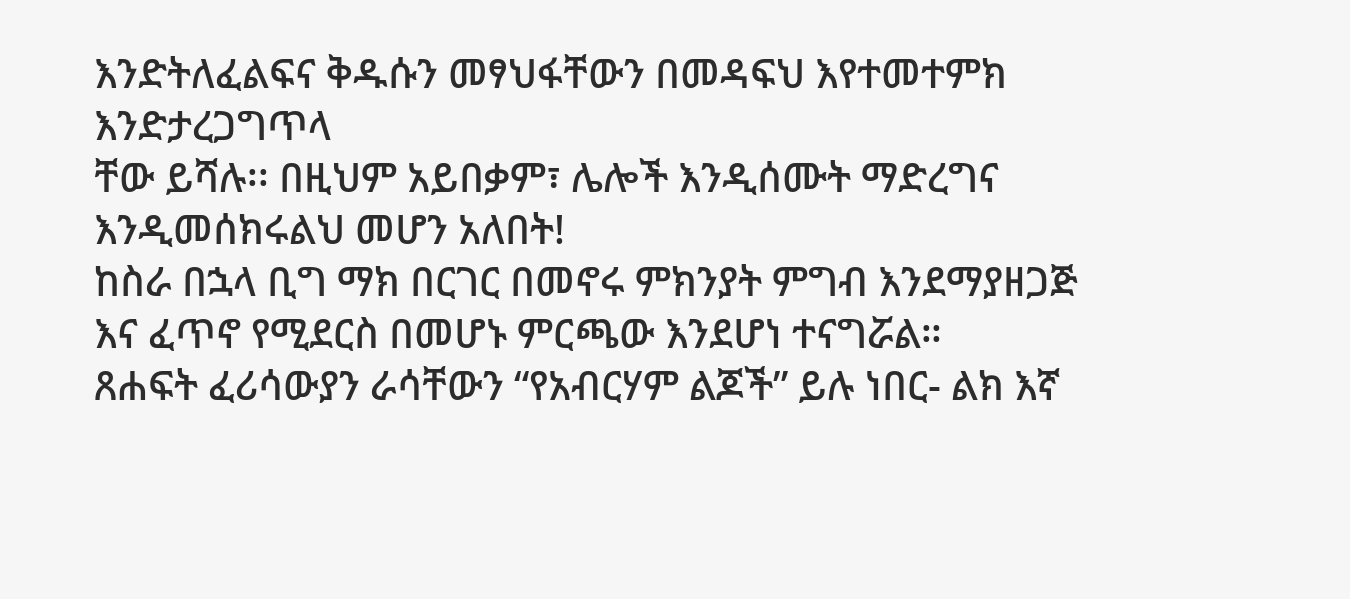እንድትለፈልፍና ቅዱሱን መፃህፋቸውን በመዳፍህ እየተመተምክ እንድታረጋግጥላ
ቸው ይሻሉ፡፡ በዚህም አይበቃም፣ ሌሎች እንዲሰሙት ማድረግና እንዲመሰክሩልህ መሆን አለበት!
ከስራ በኋላ ቢግ ማክ በርገር በመኖሩ ምክንያት ምግብ እንደማያዘጋጅ እና ፈጥኖ የሚደርስ በመሆኑ ምርጫው እንደሆነ ተናግሯል።
ጸሐፍት ፈሪሳውያን ራሳቸውን “የአብርሃም ልጆች” ይሉ ነበር- ልክ እኛ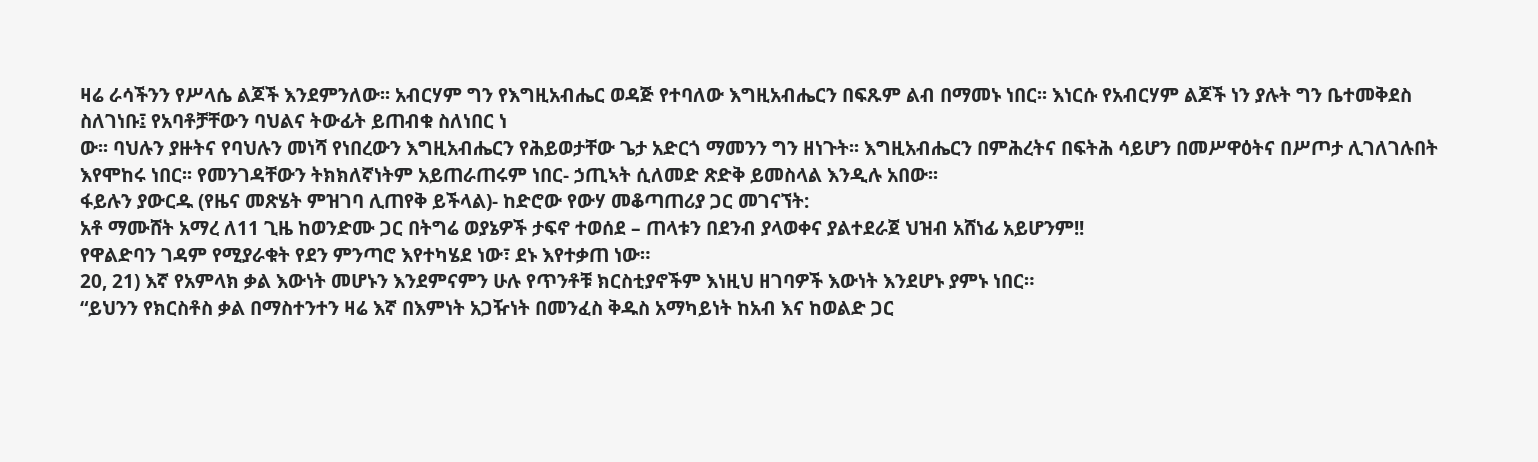ዛሬ ራሳችንን የሥላሴ ልጆች እንደምንለው፡፡ አብርሃም ግን የእግዚአብሔር ወዳጅ የተባለው እግዚአብሔርን በፍጹም ልብ በማመኑ ነበር፡፡ እነርሱ የአብርሃም ልጆች ነን ያሉት ግን ቤተመቅደስ ስለገነቡ፤ የአባቶቻቸውን ባህልና ትውፊት ይጠብቁ ስለነበር ነ
ው፡፡ ባህሉን ያዙትና የባህሉን መነሻ የነበረውን እግዚአብሔርን የሕይወታቸው ጌታ አድርጎ ማመንን ግን ዘነጉት፡፡ እግዚአብሔርን በምሕረትና በፍትሕ ሳይሆን በመሥዋዕትና በሥጦታ ሊገለገሉበት እየሞከሩ ነበር፡፡ የመንገዳቸውን ትክክለኛነትም አይጠራጠሩም ነበር- ኃጢኣት ሲለመድ ጽድቅ ይመስላል እንዲሉ አበው፡፡
ፋይሉን ያውርዱ (የዜና መጽሄት ምዝገባ ሊጠየቅ ይችላል)- ከድሮው የውሃ መቆጣጠሪያ ጋር መገናኘት:
አቶ ማሙሸት አማረ ለ11 ጊዜ ከወንድሙ ጋር በትግሬ ወያኔዎች ታፍኖ ተወሰደ – ጠላቱን በደንብ ያላወቀና ያልተደራጀ ህዝብ አሸነፊ አይሆንም!!
የዋልድባን ገዳም የሚያራቁት የደን ምንጣሮ እየተካሄደ ነው፣ ደኑ እየተቃጠ ነው።
20, 21) እኛ የአምላክ ቃል እውነት መሆኑን እንደምናምን ሁሉ የጥንቶቹ ክርስቲያኖችም እነዚህ ዘገባዎች እውነት እንደሆኑ ያምኑ ነበር።
“ይህንን የክርስቶስ ቃል በማስተንተን ዛሬ እኛ በእምነት አጋዥነት በመንፈስ ቅዱስ አማካይነት ከአብ እና ከወልድ ጋር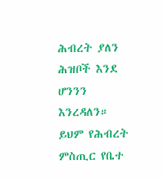ሕብረት ያለን ሕዝቦች እንደ ሆንንን እንረዳለን። ይህም የሕብረት ምስጢር የቤተ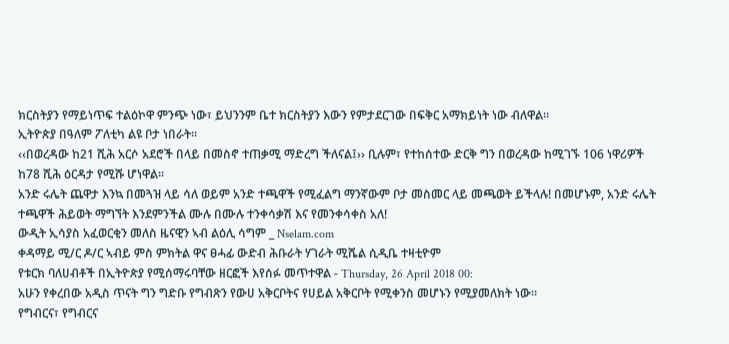ክርስትያን የማይነጥፍ ተልዕኮዋ ምንጭ ነው፣ ይህንንም ቤተ ክርስትያን እውን የምታደርገው በፍቅር አማክይነት ነው ብለዋል።
ኢትዮጵያ በዓለም ፖለቲካ ልዩ ቦታ ነበራት።
‹‹በወረዳው ከ21 ሺሕ አርሶ አደሮች በላይ በመስኖ ተጠቃሚ ማድረግ ችለናል፤›› ቢሉም፣ የተከሰተው ድርቅ ግን በወረዳው ከሚገኙ 106 ነዋሪዎች ከ78 ሺሕ ዕርዳታ የሚሹ ሆነዋል፡፡
አንድ ሩሌት ጨዋታ እንኳ በመጓዝ ላይ ሳለ ወይም አንድ ተጫዋች የሚፈልግ ማንኛውም ቦታ መስመር ላይ መጫወት ይችላሉ! በመሆኑም, አንድ ሩሌት ተጫዋች ሕይወት ማግኘት እንደምንችል ሙሉ በሙሉ ተንቀሳቃሽ እና የመንቀሳቀስ አለ!
ውዲት ኢሳያስ አፈወርቂን መለስ ዜናዊን ኣብ ልዕሊ ሳግም _ Nselam.com
ቀዳማይ ሚ/ር ዶ/ር ኣብይ ምስ ምክትል ዋና ፀሓፊ ውድብ ሕቡራት ሃገራት ሚሼል ሲዲቤ ተዛቲዮም
የቱርክ ባለሀብቶች በኢትዮጵያ የሚሰማሩባቸው ዘርፎች እየሰፉ መጥተዋል - Thursday, 26 April 2018 00:
አሁን የቀረበው አዲስ ጥናት ግን ግድቡ የግብጽን የውሀ አቅርቦትና የሀይል አቅርቦት የሚቀንስ መሆኑን የሚያመለክት ነው።
የግብርና፣ የግብርና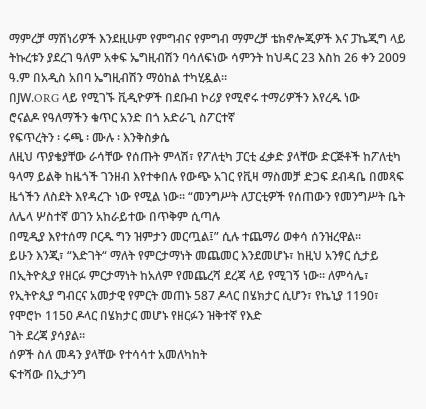ማምረቻ ማሽነሪዎች እንደዚሁም የምግብና የምግብ ማምረቻ ቴክኖሎጂዎች እና ፓኬጂግ ላይ ትኩረቱን ያደረገ ዓለም አቀፍ ኤግዚብሽን ባሳለፍነው ሳምንት ከህዳር 23 እስከ 26 ቀን 2009 ዓ.ም በአዲስ አበባ ኤግዚብሽን ማዕከል ተካሂዷል።
በJW.ORG ላይ የሚገኙ ቪዲዮዎች በደቡብ ኮሪያ የሚኖሩ ተማሪዎችን እየረዱ ነው
ሮናልዶ የዓለማችን ቁጥር አንድ በጎ አድራጊ ስፖርተኛ
የፍጥረትን ፡ ሩጫ ፡ ሙሉ ፡ እንቅስቃሴ
ለዚህ ጥያቄያቸው ራሳቸው የሰጡት ምላሽ፣ የፖለቲካ ፓርቲ ፈቃድ ያላቸው ድርጅቶች ከፖለቲካ ዓላማ ይልቅ ከዜጎች ገንዘብ እየተቀበሉ የውጭ አገር የቪዛ ማስመቻ ድጋፍ ደብዳቤ በመጻፍ ዜጎችን ለስደት እየዳረጉ ነው የሚል ነው፡፡ “መንግሥት ለፓርቲዎች የሰጠውን የመንግሥት ቤት ለሌላ ሦስተኛ ወገን አከራይተው በጥቅም ሲጣሉ
በሚዲያ እየተሰማ ቦርዱ ግን ዝምታን መርጧል፤” ሲሉ ተጨማሪ ወቀሳ ሰንዝረዋል፡፡
ይሁን እንጂ፣ “እድገት“ ማለት የምርታማነት መጨመር እንደመሆኑ፣ ከዚህ አንፃር ሲታይ በኢትዮጲያ የዘርፉ ምርታማነት ከአለም የመጨረሻ ደረጃ ላይ የሚገኝ ነው። ለምሳሌ፣ የኢትዮጲያ ግብርና አመታዊ የምርት መጠኑ 587 ዶላር በሄክታር ሲሆን፣ የኬኒያ 1190፣ የሞሮኮ 1150 ዶላር በሄክታር መሆኑ የዘርፉን ዝቅተኛ የእድ
ገት ደረጃ ያሳያል።
ሰዎች ስለ መዳን ያላቸው የተሳሳተ አመለካከት
ፍተሻው በኢታንግ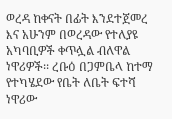ወረዳ ከቀናት በፊት እንደተጀመረ እና አሁንም በወረዳው የተለያዩ አካባቢዎች ቀጥሏል ብለዋል ነዋሪዎች፡፡ ረቡዕ በጋምቤላ ከተማ የተካሄደው የቤት ለቤት ፍተሻ ነዋሪው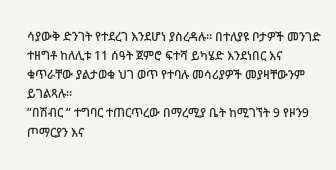ሳያውቅ ድንገት የተደረገ እንደሆነ ያስረዳሉ፡፡ በተለያዩ ቦታዎች መንገድ ተዘግቶ ከለሊቱ 11 ሰዓት ጀምሮ ፍተሻ ይካሄድ እንደነበር እና
ቁጥራቸው ያልታወቁ ህገ ወጥ የተባሉ መሳሪያዎች መያዛቸውንም ይገልጻሉ፡፡
“በሽብር “ ተግባር ተጠርጥረው በማረሚያ ቤት ከሚገኘት 9 የዞን9 ጦማርያን እና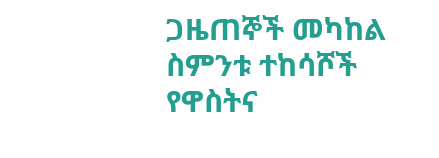ጋዜጠኞች መካከል ስምንቱ ተከሳሾች የዋስትና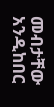መብታቸው አንዲከበር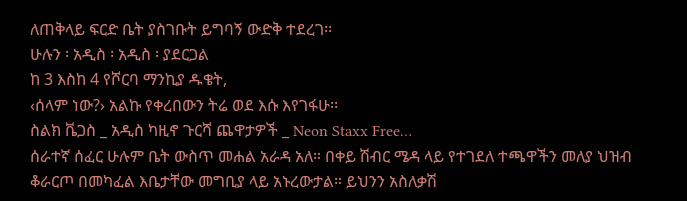ለጠቅላይ ፍርድ ቤት ያስገቡት ይግባኝ ውድቅ ተደረገ፡፡
ሁሉን ፡ አዲስ ፡ አዲስ ፡ ያደርጋል
ከ 3 እስከ 4 የሾርባ ማንኪያ ዱቄት,
‹ሰላም ነው?› አልኩ የቀረበውን ትሬ ወደ እሱ እየገፋሁ፡፡
ስልክ ቬጋስ _ አዲስ ካዚኖ ጉርሻ ጨዋታዎች _ Neon Staxx Free…
ሰራተኛ ሰፈር ሁሉም ቤት ውስጥ መሐል አራዳ አለ። በቀይ ሽብር ሜዳ ላይ የተገደለ ተጫዋችን መለያ ህዝብ ቆራርጦ በመካፈል እቤታቸው መግቢያ ላይ አኑረውታል። ይህንን አስለቃሽ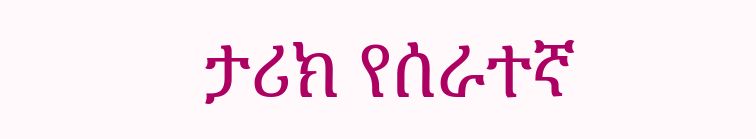ታሪክ የሰራተኛ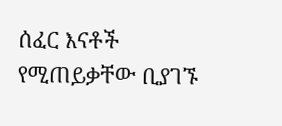ሰፈር እናቶች የሚጠይቃቸው ቢያገኙ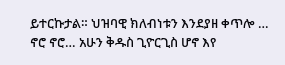ይተርኩታል። ህዝባዊ ክለብነቱን እንደያዘ ቀጥሎ … ኖሮ ኖሮ… አሁን ቅዱስ ጊዮርጊስ ሆኖ እየ